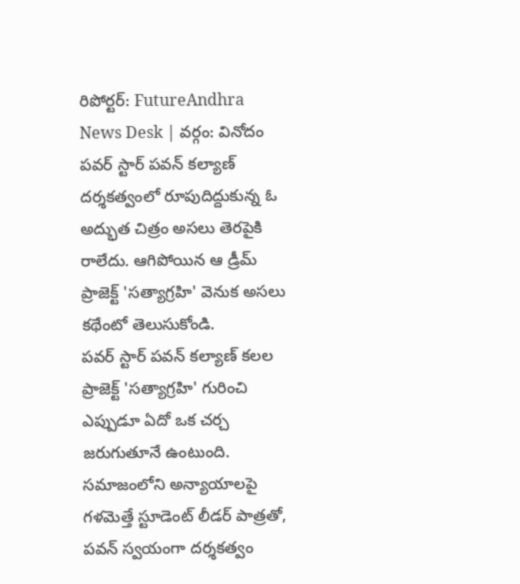రిపోర్టర్: FutureAndhra News Desk | వర్గం: వినోదం
పవర్ స్టార్ పవన్ కల్యాణ్ దర్శకత్వంలో రూపుదిద్దుకున్న ఓ అద్భుత చిత్రం అసలు తెరపైకి రాలేదు. ఆగిపోయిన ఆ డ్రీమ్ ప్రాజెక్ట్ 'సత్యాగ్రహి' వెనుక అసలు కథేంటో తెలుసుకోండి.
పవర్ స్టార్ పవన్ కల్యాణ్ కలల ప్రాజెక్ట్ 'సత్యాగ్రహి' గురించి ఎప్పుడూ ఏదో ఒక చర్చ జరుగుతూనే ఉంటుంది. సమాజంలోని అన్యాయాలపై గళమెత్తే స్టూడెంట్ లీడర్ పాత్రతో, పవన్ స్వయంగా దర్శకత్వం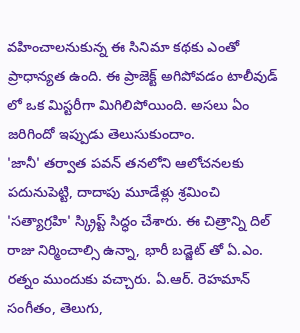వహించాలనుకున్న ఈ సినిమా కథకు ఎంతో ప్రాధాన్యత ఉంది. ఈ ప్రాజెక్ట్ అగిపోవడం టాలీవుడ్ లో ఒక మిస్టరీగా మిగిలిపోయింది. అసలు ఏం జరిగిందో ఇప్పుడు తెలుసుకుందాం.
'జానీ' తర్వాత పవన్ తనలోని ఆలోచనలకు పదునుపెట్టి, దాదాపు మూడేళ్లు శ్రమించి 'సత్యాగ్రహి' స్క్రిప్ట్ సిద్ధం చేశారు. ఈ చిత్రాన్ని దిల్ రాజు నిర్మించాల్సి ఉన్నా, భారీ బడ్జెట్ తో ఏ.ఎం. రత్నం ముందుకు వచ్చారు. ఏ.ఆర్. రెహమాన్ సంగీతం, తెలుగు,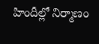హిందీల్లో నిర్మాణం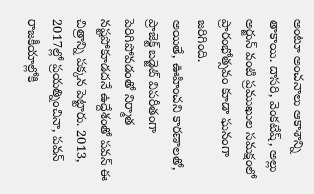అంటూ అంచనాలు ఆకాశాన్ని తాకాయి. దాసరి, వెంకటేష్, అల్లు అర్జున్ వంటి ప్రముఖుల సమక్షంలో ప్రారంభోత్సవం కూడా ఘనంగా జరిగింది.
అయితే, ఊహించని కారణాలతో, ప్రాజెక్ట్ బడ్జెట్ విపరీతంగా పెరిగిపోవడంతో నిర్మాత నష్టపోకూడదనే ఉద్దేశంతో పవన్ ఈ చిత్రాన్ని పక్కన పెట్టారు. 2013, 2017ల్లో ప్రయత్నించినా, పవన్ రాజకీయాల్లోకి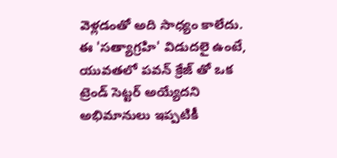వెళ్లడంతో అది సాధ్యం కాలేదు. ఈ 'సత్యాగ్రహి' విడుదలై ఉంటే, యువతలో పవన్ క్రేజ్ తో ఒక ట్రెండ్ సెట్టర్ అయ్యేదని అభిమానులు ఇప్పటికీ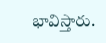భావిస్తారు.